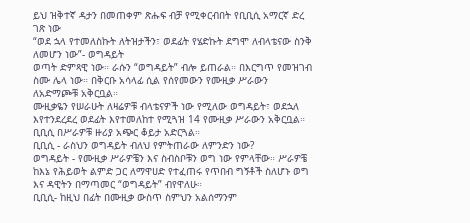ይህ ዝቅተኛ ዳታን በመጠቀም ጽሑፍ ብቻ የሚቀርብበት የቢቢሲ አማርኛ ድረ ገጽ ነው
“ወደ ኋላ የተመለስኩት ለትዝታችን፣ ወደፊት የሄድኩት ደግሞ ለብላቴናው ስንቅ ለመሆን ነው”- ወግዳይት
ወጣት ድምጻዊ ነው። ራሱን “ወግዳይት” ብሎ ይጠራል። በእርግጥ የመዝገብ ስሙ ሌላ ነው። በቅርቡ አሳላፊ ሲል የሰየመውን የሙዚቃ ሥራውን ለአድማጮቹ አቅርቧል።
ሙዚቃዬን የሠራሁት ለዛሬዎቹ ብላቴናዎች ነው የሚለው ወግዳይት፣ ወደኋለ እየተንደረደረ ወደፊት እየተመለከተ የሚጓዝ 14 የሙዚቃ ሥራውን አቅርቧል።
ቢቢሲ በሥራዎቹ ዙሪያ አጭር ቆይታ አድርጓል።
ቢቢሲ - ራስህን ወግዳይት ብለህ የምትጠራው ለምንድን ነው?
ወግዳይት - የሙዚቃ ሥራዎቼን እና ስብስቦቹን ወግ ነው የምላቸው። ሥራዎቼ ከእኔ የሕይወት ልምድ ጋር ለማዋሀድ የተፈጠሩ የጥበብ ግኝቶች ስለሆኑ ወግ እና ዳዊትን በማጣመር “ወግዳይት” ብየዋለሁ።
ቢቢሲ- ከዚህ በፊት በሙዚቃ ውስጥ ስምህን አልሰማንም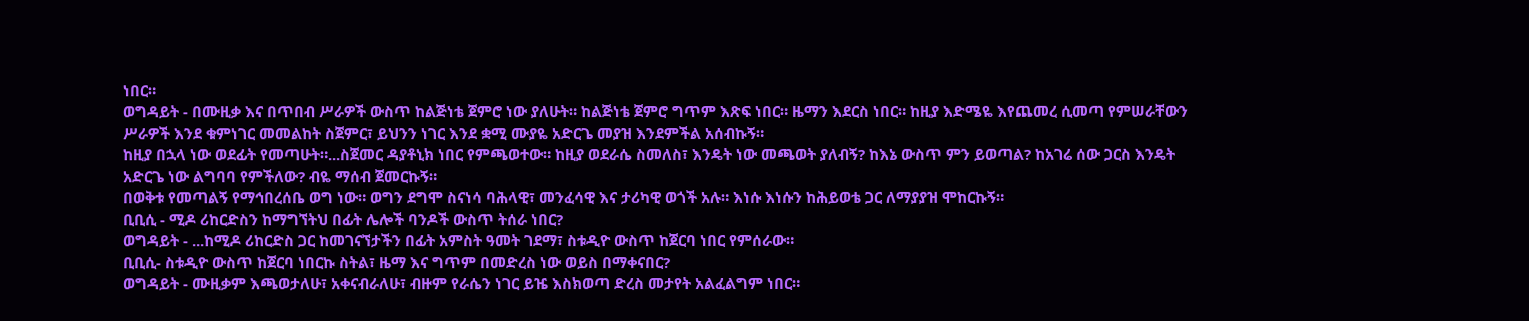ነበር።
ወግዳይት - በሙዚቃ እና በጥበብ ሥራዎች ውስጥ ከልጅነቴ ጀምሮ ነው ያለሁት። ከልጅነቴ ጀምሮ ግጥም እጽፍ ነበር። ዜማን እደርስ ነበር። ከዚያ እድሜዬ እየጨመረ ሲመጣ የምሠራቸውን ሥራዎች እንደ ቁምነገር መመልከት ስጀምር፣ ይህንን ነገር እንደ ቋሚ ሙያዬ አድርጌ መያዝ እንደምችል አሰብኩኝ።
ከዚያ በኋላ ነው ወደፊት የመጣሁት።...ስጀመር ዳያቶኒክ ነበር የምጫወተው። ከዚያ ወደራሴ ስመለስ፣ እንዴት ነው መጫወት ያለብኝ? ከእኔ ውስጥ ምን ይወጣል? ከአገሬ ሰው ጋርስ እንዴት አድርጌ ነው ልግባባ የምችለው? ብዬ ማሰብ ጀመርኩኝ።
በወቅቱ የመጣልኝ የማኅበረሰቤ ወግ ነው። ወግን ደግሞ ስናነሳ ባሕላዊ፣ መንፈሳዊ እና ታሪካዊ ወጎች አሉ። እነሱ እነሱን ከሕይወቴ ጋር ለማያያዝ ሞከርኩኝ።
ቢቢሲ - ሚዶ ሪከርድስን ከማግኘትህ በፊት ሌሎች ባንዶች ውስጥ ትሰራ ነበር?
ወግዳይት - ...ከሚዶ ሪከርድስ ጋር ከመገናኘታችን በፊት አምስት ዓመት ገደማ፣ ስቱዲዮ ውስጥ ከጀርባ ነበር የምሰራው።
ቢቢሲ- ስቱዲዮ ውስጥ ከጀርባ ነበርኩ ስትል፣ ዜማ እና ግጥም በመድረስ ነው ወይስ በማቀናበር?
ወግዳይት - ሙዚቃም እጫወታለሁ፣ አቀናብራለሁ፣ ብዙም የራሴን ነገር ይዤ እስክወጣ ድረስ መታየት አልፈልግም ነበር።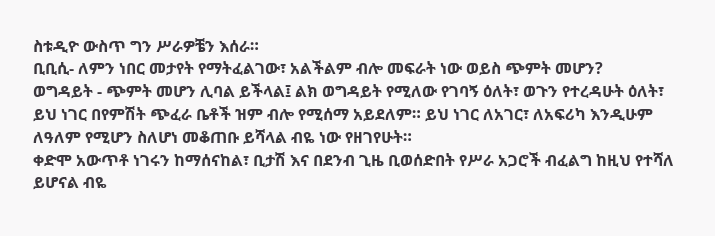ስቱዲዮ ውስጥ ግን ሥራዎቼን እሰራ።
ቢቢሲ- ለምን ነበር መታየት የማትፈልገው፣ አልችልም ብሎ መፍራት ነው ወይስ ጭምት መሆን?
ወግዳይት - ጭምት መሆን ሊባል ይችላል፤ ልክ ወግዳይት የሚለው የገባኝ ዕለት፣ ወጉን የተረዳሁት ዕለት፣ ይህ ነገር በየምሽት ጭፈራ ቤቶች ዝም ብሎ የሚሰማ አይደለም። ይህ ነገር ለአገር፣ ለአፍሪካ እንዲሁም ለዓለም የሚሆን ስለሆነ መቆጠቡ ይሻላል ብዬ ነው የዘገየሁት።
ቀድሞ አውጥቶ ነገሩን ከማሰናከል፣ ቢታሽ እና በደንብ ጊዜ ቢወሰድበት የሥራ አጋሮች ብፈልግ ከዚህ የተሻለ ይሆናል ብዬ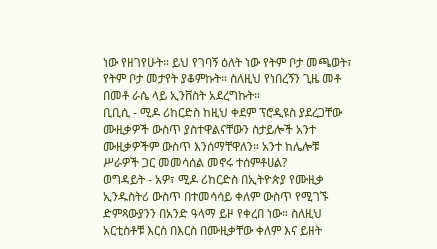ነው የዘገየሁት። ይህ የገባኝ ዕለት ነው የትም ቦታ መጫወት፣ የትም ቦታ መታየት ያቆምኩት። ስለዚህ የነበረኝን ጊዜ መቶ በመቶ ራሴ ላይ ኢንቨስት አደረግኩት።
ቢቢሲ - ሚዶ ሪከርድስ ከዚህ ቀደም ፕሮዲዩስ ያደረጋቸው ሙዚቃዎች ውስጥ ያስተዋልናቸውን ስታይሎች አንተ ሙዚቃዎችም ውስጥ እንሰማቸዋለን። አንተ ከሌሎቹ ሥራዎች ጋር መመሳሰል መኖሩ ተሰምቶሀል?
ወግዳይት - አዎ፣ ሚዶ ሪከርድስ በኢትዮጵያ የሙዚቃ ኢንዱስትሪ ውስጥ በተመሳሳይ ቀለም ውስጥ የሚገኙ ድምጻውያንን በአንድ ዓላማ ይዞ የቀረበ ነው። ስለዚህ አርቲስቶቹ እርስ በእርስ በሙዚቃቸው ቀለም እና ይዘት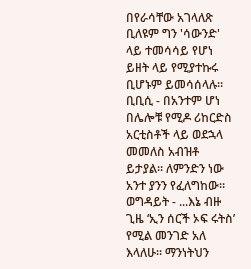በየራሳቸው አገላለጽ ቢለዩም ግን 'ሳውንድ' ላይ ተመሳሳይ የሆነ ይዘት ላይ የሚያተኩሩ ቢሆኑም ይመሳሰላሉ።
ቢቢሲ - በአንተም ሆነ በሌሎቹ የሚዶ ሪከርድስ አርቲስቶች ላይ ወደኋላ መመለስ አብዝቶ ይታያል። ለምንድን ነው አንተ ያንን የፈለግከው።
ወግዳይት - ...እኔ ብዙ ጊዜ ‘ኢን ሰርች ኦፍ ሩትስ’ የሚል መንገድ አለ እላለሁ። ማንነትህን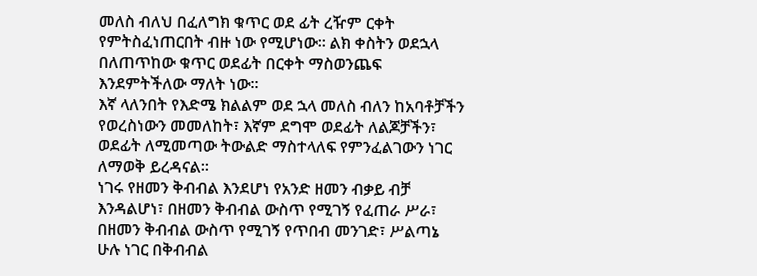መለስ ብለህ በፈለግክ ቁጥር ወደ ፊት ረዥም ርቀት የምትስፈነጠርበት ብዙ ነው የሚሆነው። ልክ ቀስትን ወደኋላ በለጠጥከው ቁጥር ወደፊት በርቀት ማስወንጨፍ እንደምትችለው ማለት ነው።
እኛ ላለንበት የእድሜ ክልልም ወደ ኋላ መለስ ብለን ከአባቶቻችን የወረስነውን መመለከት፣ እኛም ደግሞ ወደፊት ለልጆቻችን፣ ወደፊት ለሚመጣው ትውልድ ማስተላለፍ የምንፈልገውን ነገር ለማወቅ ይረዳናል።
ነገሩ የዘመን ቅብብል እንደሆነ የአንድ ዘመን ብቃይ ብቻ እንዳልሆነ፣ በዘመን ቅብብል ውስጥ የሚገኝ የፈጠራ ሥራ፣ በዘመን ቅብብል ውስጥ የሚገኝ የጥበብ መንገድ፣ ሥልጣኔ ሁሉ ነገር በቅብብል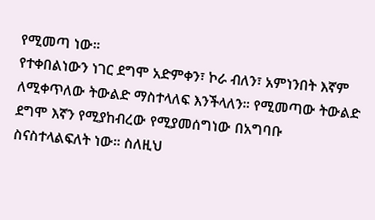የሚመጣ ነው።
የተቀበልነውን ነገር ደግሞ አድምቀን፣ ኮራ ብለን፣ አምነንበት እኛም ለሚቀጥለው ትውልድ ማስተላለፍ እንችላለን። የሚመጣው ትውልድ ደግሞ እኛን የሚያከብረው የሚያመሰግነው በአግባቡ ስናስተላልፍለት ነው። ስለዚህ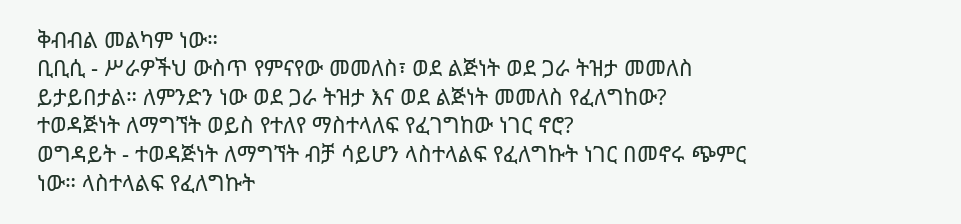ቅብብል መልካም ነው።
ቢቢሲ - ሥራዎችህ ውስጥ የምናየው መመለስ፣ ወደ ልጅነት ወደ ጋራ ትዝታ መመለስ ይታይበታል። ለምንድን ነው ወደ ጋራ ትዝታ እና ወደ ልጅነት መመለስ የፈለግከው? ተወዳጅነት ለማግኘት ወይስ የተለየ ማስተላለፍ የፈገግከው ነገር ኖሮ?
ወግዳይት - ተወዳጅነት ለማግኘት ብቻ ሳይሆን ላስተላልፍ የፈለግኩት ነገር በመኖሩ ጭምር ነው። ላስተላልፍ የፈለግኩት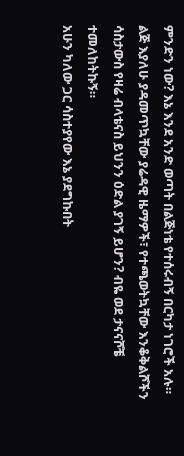ምንድን ነው? እኔ እንደ አንድ ወጣት በልጅነቴ የተሰሩብኝ በርካታ ነገሮች አሉ። ልጅ እያለሁ ያዳመጥኳቸው ያሬዳዊ ዜማዎች፣ የተጫወትኳቸው እንቆቅልሾችን ሳስታውስ የዛሬ ብላቴናስ ይህንን ዕድል ያገኝ ይሆን? ብዬ ወደ ታናናሾቼ ተመለከትኩኝ።
አሁን ካለው ጋር ሳስተያየው እኔ ያደግኩበት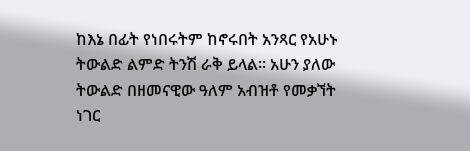ከእኔ በፊት የነበሩትም ከኖሩበት አንጻር የአሁኑ ትውልድ ልምድ ትንሽ ራቅ ይላል። አሁን ያለው ትውልድ በዘመናዊው ዓለም አብዝቶ የመቃኘት ነገር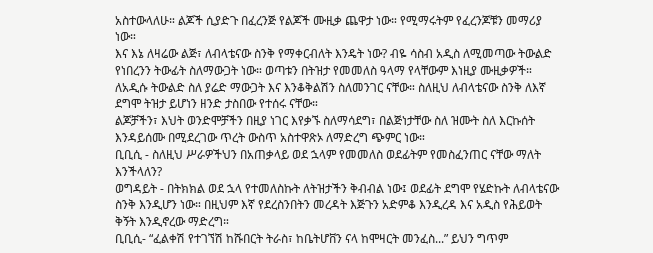አስተውላለሁ። ልጆች ሲያድጉ በፈረንጅ የልጆች ሙዚቃ ጨዋታ ነው። የሚማሩትም የፈረንጆቹን መማሪያ ነው።
እና እኔ ለዛሬው ልጅ፣ ለብላቴናው ስንቅ የማቀርብለት እንዴት ነው? ብዬ ሳስብ አዲስ ለሚመጣው ትውልድ የነበረንን ትውፊት ስለማውጋት ነው። ወጣቱን በትዝታ የመመለስ ዓላማ የላቸውም እነዚያ ሙዚቃዎች። ለአዲሱ ትውልድ ስለ ያሬድ ማውጋት እና እንቆቅልሽን ስለመንገር ናቸው። ስለዚህ ለብላቴናው ስንቅ ለእኛ ደግሞ ትዝታ ይሆነን ዘንድ ታስበው የተሰሩ ናቸው።
ልጆቻችን፣ እህት ወንድሞቻችን በዚያ ነገር እየቃኙ ስለማሳደግ፣ በልጅነታቸው ስለ ዝሙት ስለ እርኩሰት እንዳይሰሙ በሚደረገው ጥረት ውስጥ አስተዋጽኦ ለማድረግ ጭምር ነው።
ቢቢሲ - ስለዚህ ሥራዎችህን በአጠቃላይ ወደ ኋላም የመመለስ ወደፊትም የመስፈንጠር ናቸው ማለት እንችላለን?
ወግዳይት - በትክክል ወደ ኋላ የተመለስኩት ለትዝታችን ቅብብል ነው፤ ወደፊት ደግሞ የሄድኩት ለብላቴናው ስንቅ እንዲሆን ነው። በዚህም እኛ የደረስንበትን መረዳት እጅጉን አድምቆ እንዲረዳ እና አዲስ የሕይወት ቅኝት እንዲኖረው ማድረግ።
ቢቢሲ- “ፈልቀሽ የተገኘሽ ከሹበርት ትራስ፣ ከቤትሆቨን ናላ ከሞዛርት መንፈስ...” ይህን ግጥም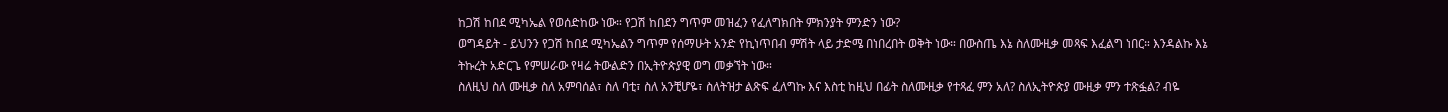ከጋሽ ከበደ ሚካኤል የወሰድከው ነው። የጋሽ ከበደን ግጥም መዝፈን የፈለግክበት ምክንያት ምንድን ነው?
ወግዳይት - ይህንን የጋሽ ከበደ ሚካኤልን ግጥም የሰማሁት አንድ የኪነጥበብ ምሽት ላይ ታድሜ በነበረበት ወቅት ነው። በውስጤ እኔ ስለሙዚቃ መጻፍ እፈልግ ነበር። እንዳልኩ እኔ ትኩረት አድርጌ የምሠራው የዛሬ ትውልድን በኢትዮጵያዊ ወግ መቃኘት ነው።
ስለዚህ ስለ ሙዚቃ ስለ አምባሰል፣ ስለ ባቲ፣ ስለ አንቺሆዬ፣ ስለትዝታ ልጽፍ ፈለግኩ እና እስቲ ከዚህ በፊት ስለሙዚቃ የተጻፈ ምን አለ? ስለኢትዮጵያ ሙዚቃ ምን ተጽፏል? ብዬ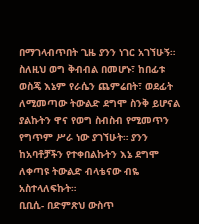በማገላብጥበት ጊዜ ያንን ነገር አገኘሁኝ።
ስለዚህ ወግ ቅብብል በመሆኑ፣ ከበፊቱ ወስጄ እኔም የራሴን ጨምሬበት፣ ወደፊት ለሚመጣው ትውልድ ደግሞ ስንቅ ይሆናል ያልኩትን ዋና የወግ ስብስብ የሚመጥን የግጥም ሥራ ነው ያገኘሁት። ያንን ከአባቶቻችን የተቀበልኩትን እኔ ደግሞ ለቀጣዩ ትውልድ ብላቴናው ብዬ አስተላለፍኩት።
ቢቢሲ- በድምጽህ ውስጥ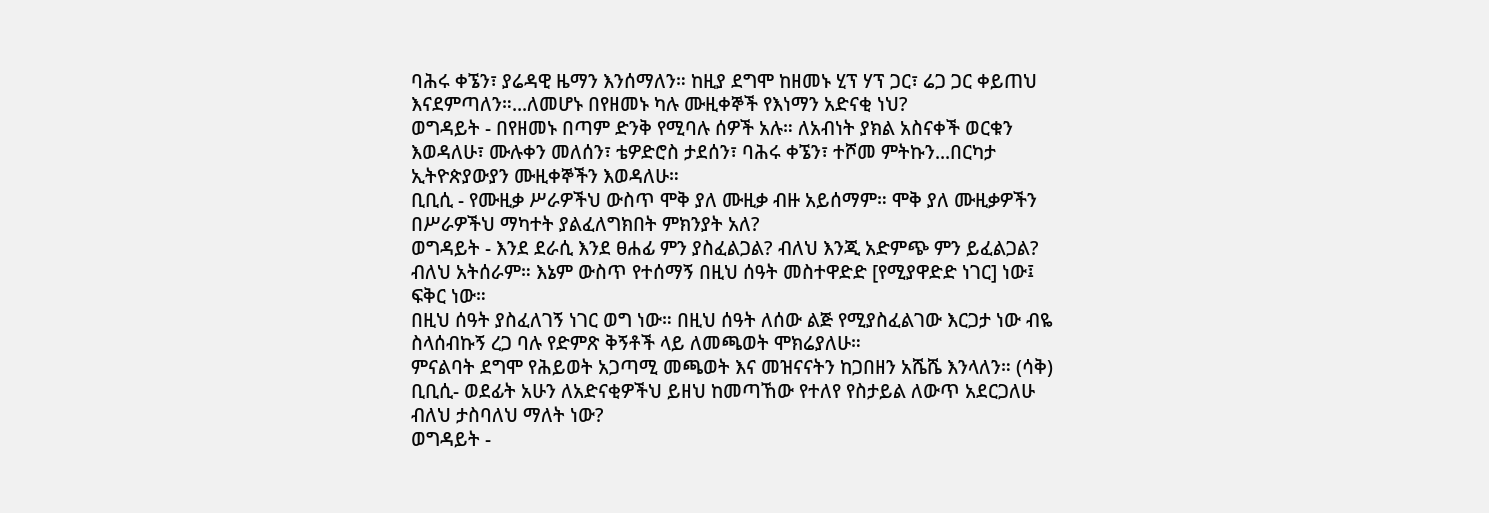ባሕሩ ቀኜን፣ ያሬዳዊ ዜማን እንሰማለን። ከዚያ ደግሞ ከዘመኑ ሂፕ ሃፕ ጋር፣ ሬጋ ጋር ቀይጠህ እናደምጣለን።...ለመሆኑ በየዘመኑ ካሉ ሙዚቀኞች የእነማን አድናቂ ነህ?
ወግዳይት - በየዘመኑ በጣም ድንቅ የሚባሉ ሰዎች አሉ። ለአብነት ያክል አስናቀች ወርቁን እወዳለሁ፣ ሙሉቀን መለሰን፣ ቴዎድሮስ ታደሰን፣ ባሕሩ ቀኜን፣ ተሾመ ምትኩን...በርካታ ኢትዮጵያውያን ሙዚቀኞችን እወዳለሁ።
ቢቢሲ - የሙዚቃ ሥራዎችህ ውስጥ ሞቅ ያለ ሙዚቃ ብዙ አይሰማም። ሞቅ ያለ ሙዚቃዎችን በሥራዎችህ ማካተት ያልፈለግክበት ምክንያት አለ?
ወግዳይት - እንደ ደራሲ እንደ ፀሐፊ ምን ያስፈልጋል? ብለህ እንጂ አድምጭ ምን ይፈልጋል? ብለህ አትሰራም። እኔም ውስጥ የተሰማኝ በዚህ ሰዓት መስተዋድድ [የሚያዋድድ ነገር] ነው፤ ፍቅር ነው።
በዚህ ሰዓት ያስፈለገኝ ነገር ወግ ነው። በዚህ ሰዓት ለሰው ልጅ የሚያስፈልገው እርጋታ ነው ብዬ ስላሰብኩኝ ረጋ ባሉ የድምጽ ቅኝቶች ላይ ለመጫወት ሞክሬያለሁ።
ምናልባት ደግሞ የሕይወት አጋጣሚ መጫወት እና መዝናናትን ከጋበዘን አሼሼ እንላለን። (ሳቅ)
ቢቢሲ- ወደፊት አሁን ለአድናቂዎችህ ይዘህ ከመጣኸው የተለየ የስታይል ለውጥ አደርጋለሁ ብለህ ታስባለህ ማለት ነው?
ወግዳይት -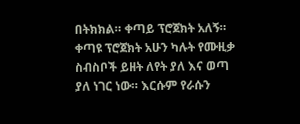በትክክል። ቀጣይ ፕሮጀክት አለኝ። ቀጣዩ ፕሮጀክት አሁን ካሉት የሙዚቃ ስብስቦች ይዘት ለየት ያለ እና ወጣ ያለ ነገር ነው። እርሱም የራሱን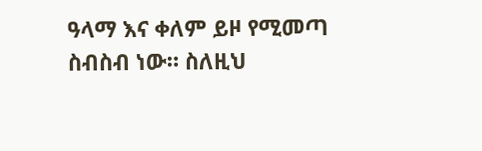ዓላማ እና ቀለም ይዞ የሚመጣ ስብስብ ነው። ስለዚህ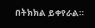በትክክል ይቀየራል።